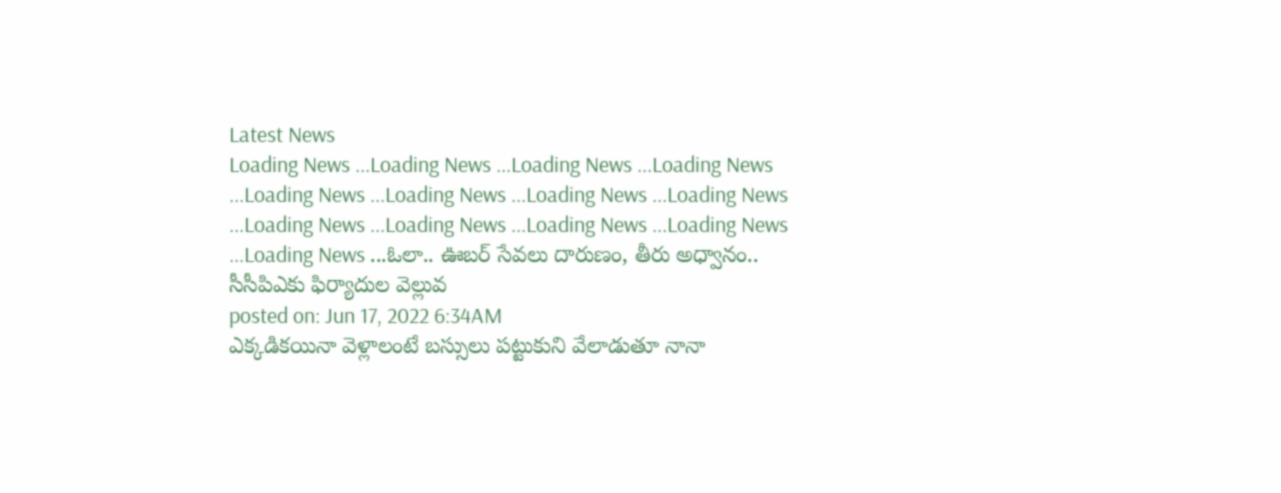Latest News
Loading News ...Loading News ...Loading News ...Loading News ...Loading News ...Loading News ...Loading News ...Loading News ...Loading News ...Loading News ...Loading News ...Loading News ...Loading News ...ఓలా.. ఊబర్ సేవలు దారుణం, తీరు అధ్వానం.. సీసీపిఎకు ఫిర్యాదుల వెల్లువ
posted on: Jun 17, 2022 6:34AM
ఎక్కడికయినా వెళ్లాలంటే బస్సులు పట్టుకుని వేలాడుతూ నానా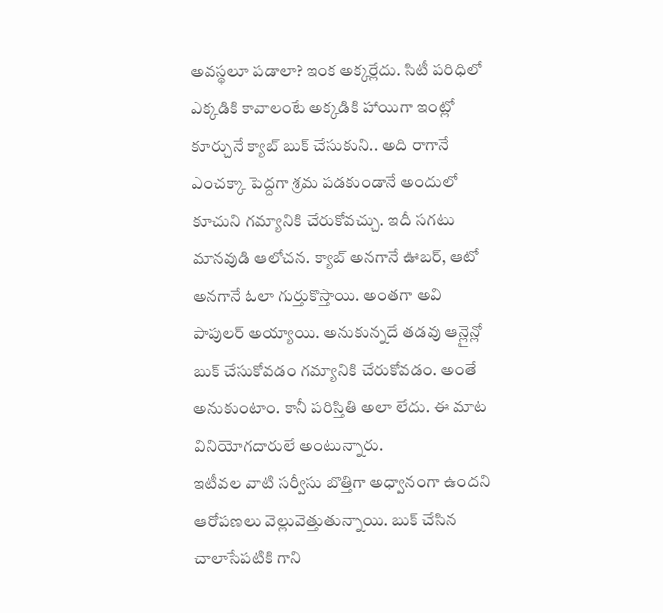అవస్థలూ పడాలా? ఇంక అక్కర్లేదు. సిటీ పరిధిలో ఎక్కడికి కావాలంటే అక్కడికి హాయిగా ఇంట్లో కూర్చునే క్యాబ్ బుక్ చేసుకుని.. అది రాగానే ఎంచక్కా పెద్దగా శ్రమ పడకుండానే అందులో కూచుని గమ్యానికి చేరుకోవచ్చు. ఇదీ సగటు మానవుడి ఆలోచన. క్యాబ్ అనగానే ఊబర్, ఆటో అనగానే ఓలా గుర్తుకొస్తాయి. అంతగా అవి పాపులర్ అయ్యాయి. అనుకున్నదే తడవు ఆన్లైన్లో బుక్ చేసుకోవడం గమ్యానికి చేరుకోవడం. అంతే అనుకుంటాం. కానీ పరిస్తితి అలా లేదు. ఈ మాట వినియోగదారులే అంటున్నారు.
ఇటీవల వాటి సర్వీసు బొత్తిగా అధ్వానంగా ఉందని ఆరోపణలు వెల్లువెత్తుతున్నాయి. బుక్ చేసిన చాలాసేపటికి గాని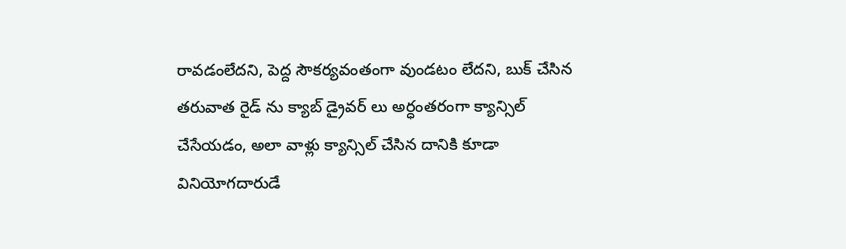రావడంలేదని, పెద్ద సౌకర్యవంతంగా వుండటం లేదని, బుక్ చేసిన తరువాత రైడ్ ను క్యాబ్ డ్రైవర్ లు అర్ధంతరంగా క్యాన్సిల్ చేసేయడం, అలా వాళ్లు క్యాన్సిల్ చేసిన దానికి కూడా వినియోగదారుడే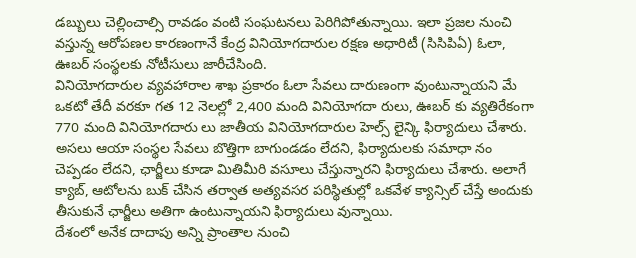డబ్బులు చెల్లించాల్సి రావడం వంటి సంఘటనలు పెరిగిపోతున్నాయి. ఇలా ప్రజల నుంచి వస్తున్న ఆరోపణల కారణంగానే కేంద్ర వినియోగదారుల రక్షణ అధారిటీ (సిసిపిఏ) ఓలా, ఊబర్ సంస్థలకు నోటీసులు జారీచేసింది.
వినియోగదారుల వ్యవహారాల శాఖ ప్రకారం ఓలా సేవలు దారుణంగా వుంటున్నాయని మే ఒకటో తేదీ వరకూ గత 12 నెలల్లో 2,400 మంది వినియోగదా రులు, ఊబర్ కు వ్యతిరేకంగా 770 మంది వినియోగదారు లు జాతీయ వినియోగదారుల హెల్స్ లైన్కి ఫిర్యాదులు చేశారు. అసలు ఆయా సంస్థల సేవలు బొత్తిగా బాగుండడం లేదని, ఫిర్యాదులకు సమాధా నం చెప్పడం లేదని, ఛార్జీలు కూడా మితిమీరి వసూలు చేస్తున్నారని ఫిర్యాదులు చేశారు. అలాగే క్యాబ్, ఆటోలను బుక్ చేసిన తర్వాత అత్యవసర పరిస్థితుల్లో ఒకవేళ క్యాన్సిల్ చేస్తే అందుకు తీసుకునే ఛార్జీలు అతిగా ఉంటున్నాయని ఫిర్యాదులు వున్నాయి.
దేశంలో అనేక దాదాపు అన్ని ప్రాంతాల నుంచి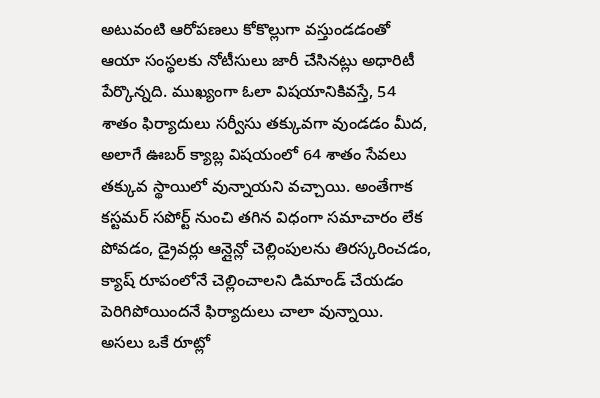అటువంటి ఆరోపణలు కోకొల్లుగా వస్తుండడంతో ఆయా సంస్థలకు నోటీసులు జారీ చేసినట్లు అధారిటీ పేర్కొన్నది. ముఖ్యంగా ఓలా విషయానికివస్తే, 54 శాతం ఫిర్యాదులు సర్వీసు తక్కువగా వుండడం మీద, అలాగే ఊబర్ క్యాబ్ల విషయంలో 64 శాతం సేవలు తక్కువ స్థాయిలో వున్నాయని వచ్చాయి. అంతేగాక కస్టమర్ సపోర్ట్ నుంచి తగిన విధంగా సమాచారం లేక పోవడం, డ్రైవర్లు ఆన్లైన్లో చెల్లింపులను తిరస్కరించడం, క్యాష్ రూపంలోనే చెల్లించాలని డిమాండ్ చేయడం పెరిగిపోయిందనే ఫిర్యాదులు చాలా వున్నాయి.
అసలు ఒకే రూట్లో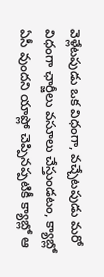వెళ్లేటపుడు ఒక విధంగా, వచ్చేటపుడు మరో విధంగా ఛార్జీలు వసూలు చేస్తుండటం, క్యాబ్లో ఏసీ వుందని యాప్లో చెప్పినప్పటికీ క్యాబ్లో ఆ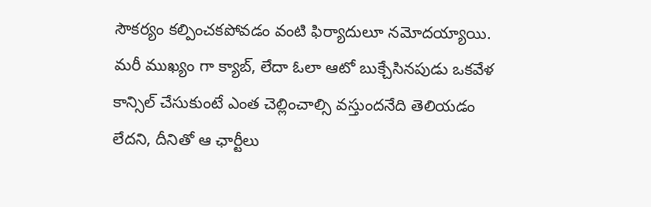సౌకర్యం కల్పించకపోవడం వంటి ఫిర్యాదులూ నమోదయ్యాయి. మరీ ముఖ్యం గా క్యాబ్, లేదా ఓలా ఆటో బుక్చేసినపుడు ఒకవేళ కాన్సిల్ చేసుకుంటే ఎంత చెల్లించాల్సి వస్తుందనేది తెలియడం లేదని, దీనితో ఆ ఛార్టీలు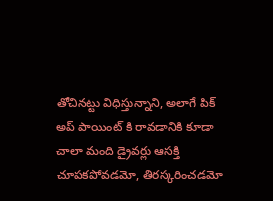తోచినట్టు విధిస్తున్నాని, అలాగే పిక్ అప్ పాయింట్ కి రావడానికి కూడా చాలా మంది డ్రైవర్లు ఆసక్తి చూపకపోవడమో, తిరస్కరించడమో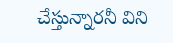చేస్తున్నారనీ విని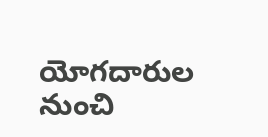యోగదారుల నుంచి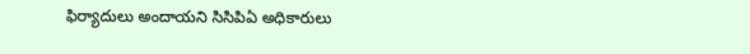ఫిర్యాదులు అందాయని సిసిపిఏ అధికారులు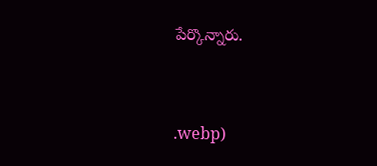పేర్కొన్నారు.



.webp)